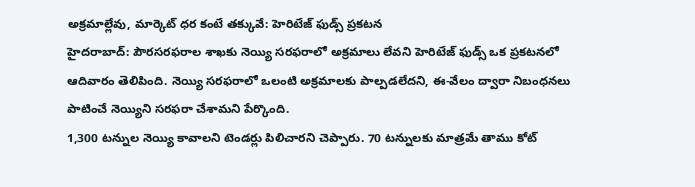అక్రమాల్లేవు, మార్కెట్ ధర కంటే తక్కువే: హెరిటేజ్ ఫుడ్స్ ప్రకటన
హైదరాబాద్: పౌరసరఫరాల శాఖకు నెయ్యి సరఫరాలో అక్రమాలు లేవని హెరిటేజ్ ఫుడ్స్ ఒక ప్రకటనలో ఆదివారం తెలిపింది. నెయ్యి సరఫరాలో ఒలంటి అక్రమాలకు పాల్పడలేదని, ఈ-వేలం ద్వారా నిబంధనలు పాటించే నెయ్యిని సరఫరా చేశామని పేర్కొంది.
1,300 టన్నుల నెయ్యి కావాలని టెండర్లు పిలిచారని చెప్పారు. 70 టన్నులకు మాత్రమే తాము కోట్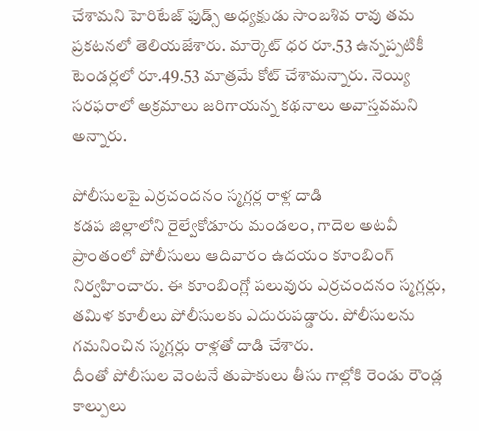చేశామని హెరిటేజ్ ఫుడ్స్ అధ్యక్షుడు సాంబశివ రావు తమ ప్రకటనలో తెలియజేశారు. మార్కెట్ ధర రూ.53 ఉన్నప్పటికీ టెండర్లలో రూ.49.53 మాత్రమే కోట్ చేశామన్నారు. నెయ్యి సరఫరాలో అక్రమాలు జరిగాయన్న కథనాలు అవాస్తవమని అన్నారు.

పోలీసులపై ఎర్రచందనం స్మగ్లర్ల రాళ్ల దాడి
కడప జిల్లాలోని రైల్వేకోడూరు మండలం, గాదెల అటవీ ప్రాంతంలో పోలీసులు ఆదివారం ఉదయం కూంబింగ్ నిర్వహించారు. ఈ కూంబింగ్లో పలువురు ఎర్రచందనం స్మగ్లర్లు, తమిళ కూలీలు పోలీసులకు ఎదురుపడ్డారు. పోలీసులను గమనించిన స్మగ్లర్లు రాళ్లతో దాడి చేశారు.
దీంతో పోలీసుల వెంటనే తుపాకులు తీసు గాల్లోకి రెండు రౌండ్ల కాల్పులు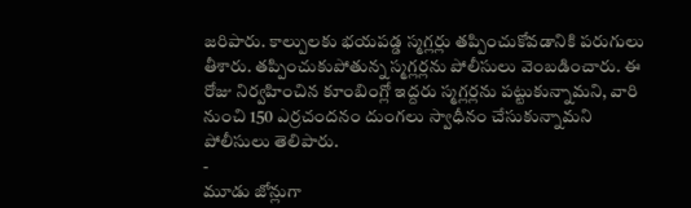జరిపారు. కాల్పులకు భయపడ్డ స్మగ్లర్లు తప్పించుకోవడానికి పరుగులు తీశారు. తప్పించుకుపోతున్న స్మగ్లర్లను పోలీసులు వెంబడించారు. ఈ రోజు నిర్వహించిన కూంబింగ్లో ఇద్దరు స్మగ్లర్లను పట్టుకున్నామని, వారి నుంచి 150 ఎర్రచందనం దుంగలు స్వాధీనం చేసుకున్నామని పోలీసులు తెలిపారు.
-
మూడు జోన్లుగా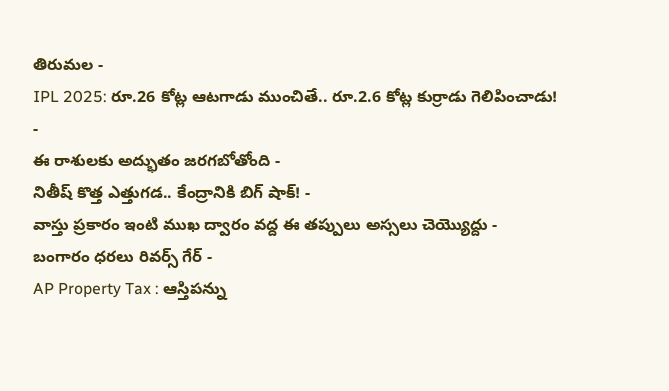తిరుమల -
IPL 2025: రూ.26 కోట్ల ఆటగాడు ముంచితే.. రూ.2.6 కోట్ల కుర్రాడు గెలిపించాడు! -
ఈ రాశులకు అద్భుతం జరగబోతోంది -
నితీష్ కొత్త ఎత్తుగడ.. కేంద్రానికి బిగ్ షాక్! -
వాస్తు ప్రకారం ఇంటి ముఖ ద్వారం వద్ద ఈ తప్పులు అస్సలు చెయ్యొద్దు -
బంగారం ధరలు రివర్స్ గేర్ -
AP Property Tax : ఆస్తిపన్ను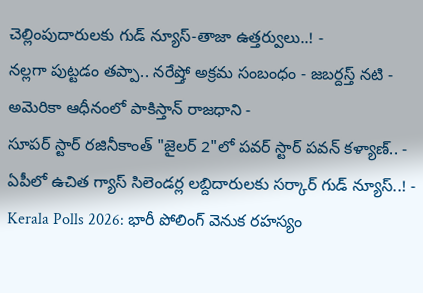చెల్లింపుదారులకు గుడ్ న్యూస్-తాజా ఉత్తర్వులు..! -
నల్లగా పుట్టడం తప్పా.. నరేష్తో అక్రమ సంబంధం - జబర్దస్త్ నటి -
అమెరికా ఆధీనంలో పాకిస్తాన్ రాజధాని -
సూపర్ స్టార్ రజినీకాంత్ "జైలర్ 2"లో పవర్ స్టార్ పవన్ కళ్యాణ్.. -
ఏపీలో ఉచిత గ్యాస్ సిలెండర్ల లబ్దిదారులకు సర్కార్ గుడ్ న్యూస్..! -
Kerala Polls 2026: భారీ పోలింగ్ వెనుక రహస్యం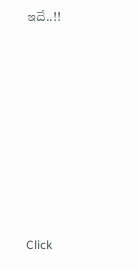ఇదే..!!












Click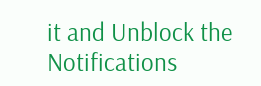it and Unblock the Notifications